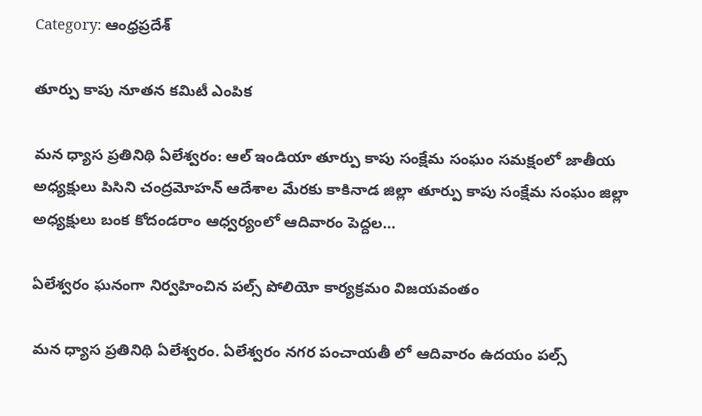Category: ఆంధ్రప్రదేశ్

తూర్పు కాపు నూతన కమిటీ ఎంపిక

మన ధ్యాస ప్రతినిథి ఏలేశ్వరం: ఆల్ ఇండియా తూర్పు కాపు సంక్షేమ సంఘం సమక్షంలో జాతీయ అధ్యక్షులు పిసిని చంద్రమోహన్ ఆదేశాల మేరకు కాకినాడ జిల్లా తూర్పు కాపు సంక్షేమ సంఘం జిల్లా అధ్యక్షులు బంక కోదండరాం ఆధ్వర్యంలో ఆదివారం పెద్దల…

ఏలేశ్వరం ఘనంగా నిర్వహించిన పల్స్ పోలియో కార్యక్రమo విజయవంతం

మన ధ్యాస ప్రతినిథి ఏలేశ్వరం. ఏలేశ్వరం నగర పంచాయతీ లో ఆదివారం ఉదయం పల్స్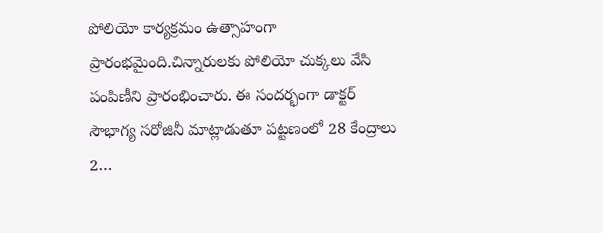పోలియో కార్యక్రమం ఉత్సాహంగా ప్రారంభమైంది.చిన్నారులకు పోలియో చుక్కలు వేసి పంపిణీని ప్రారంభించారు. ఈ సందర్భంగా డాక్టర్ సౌభాగ్య సరోజినీ మాట్లాడుతూ పట్టణంలో 28 కేంద్రాలు 2…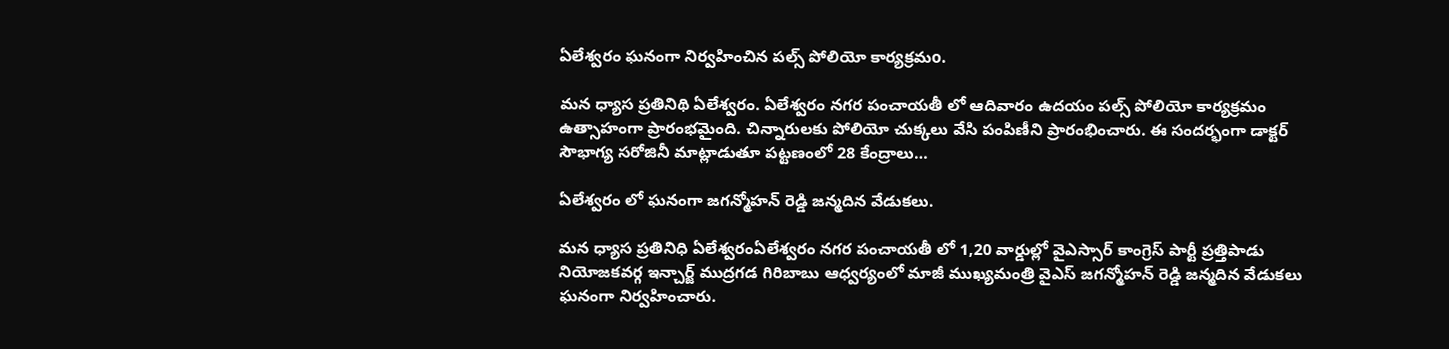ఏలేశ్వరం ఘనంగా నిర్వహించిన పల్స్ పోలియో కార్యక్రమo.

మన ధ్యాస ప్రతినిథి ఏలేశ్వరం. ఏలేశ్వరం నగర పంచాయతీ లో ఆదివారం ఉదయం పల్స్ పోలియో కార్యక్రమం ఉత్సాహంగా ప్రారంభమైంది. చిన్నారులకు పోలియో చుక్కలు వేసి పంపిణీని ప్రారంభించారు. ఈ సందర్భంగా డాక్టర్ సౌభాగ్య సరోజినీ మాట్లాడుతూ పట్టణంలో 28 కేంద్రాలు…

ఏలేశ్వరం లో ఘనంగా జగన్మోహన్ రెడ్డి జన్మదిన వేడుకలు.

మన ధ్యాస ప్రతినిధి ఏలేశ్వరంఏలేశ్వరం నగర పంచాయతీ లో 1,20 వార్డుల్లో వైఎస్సార్ కాంగ్రెస్ పార్టీ ప్రత్తిపాడు నియోజకవర్గ ఇన్చార్జ్ ముద్రగడ గిరిబాబు ఆధ్వర్యంలో మాజీ ముఖ్యమంత్రి వైఎస్ జగన్మోహన్ రెడ్డి జన్మదిన వేడుకలు ఘనంగా నిర్వహించారు.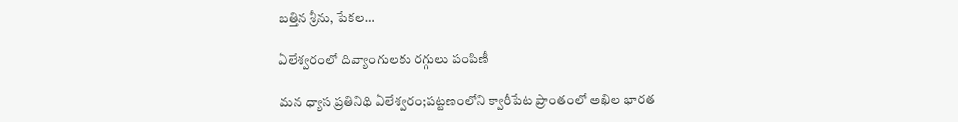బత్తిన శ్రీను, పేకల…

ఏలేశ్వరంలో దివ్యాంగులకు రగ్గులు పంపిణీ

మన ధ్యాస ప్రతినిథి ఏలేశ్వరం;పట్టణంలోని క్వారీపేట ప్రాంతంలో అఖిల భారత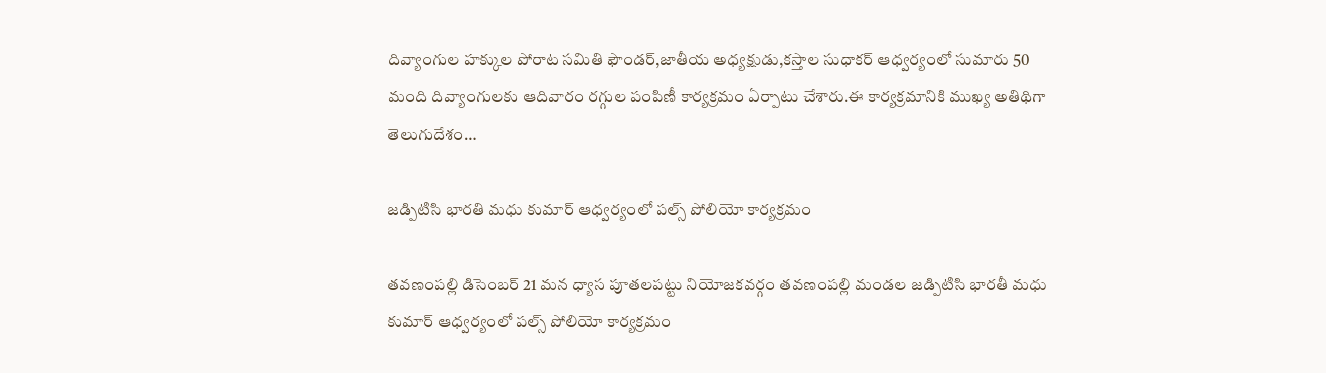దివ్యాంగుల హక్కుల పోరాట సమితి ఫౌండర్,జాతీయ అధ్యక్షుడు,కస్తాల సుధాకర్ ఆధ్వర్యంలో సుమారు 50 మంది దివ్యాంగులకు ఆదివారం రగ్గుల పంపిణీ కార్యక్రమం ఏర్పాటు చేశారు.ఈ కార్యక్రమానికి ముఖ్య అతిథిగా తెలుగుదేశం…

జడ్పిటిసి భారతి మధు కుమార్ ఆధ్వర్యంలో పల్స్ పోలియో కార్యక్రమం

తవణంపల్లి డిసెంబర్ 21 మన ధ్యాస పూతలపట్టు నియోజకవర్గం తవణంపల్లి మండల జడ్పిటిసి భారతీ మధు కుమార్ ఆధ్వర్యంలో పల్స్ పోలియో కార్యక్రమం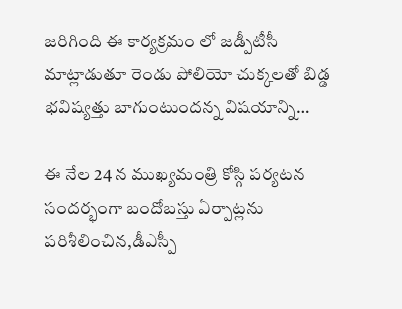జరిగింది ఈ కార్యక్రమం లో జడ్పీటీసీ మాట్లాడుతూ రెండు పోలియో చుక్కలతో బిడ్డ భవిష్యత్తు బాగుంటుందన్న విషయాన్ని…

ఈ నేల 24 న ముఖ్యమంత్రి కోస్గి పర్యటన సందర్భంగా బందోబస్తు ఏర్పాట్లను పరిశీలించిన,డీఎస్పీ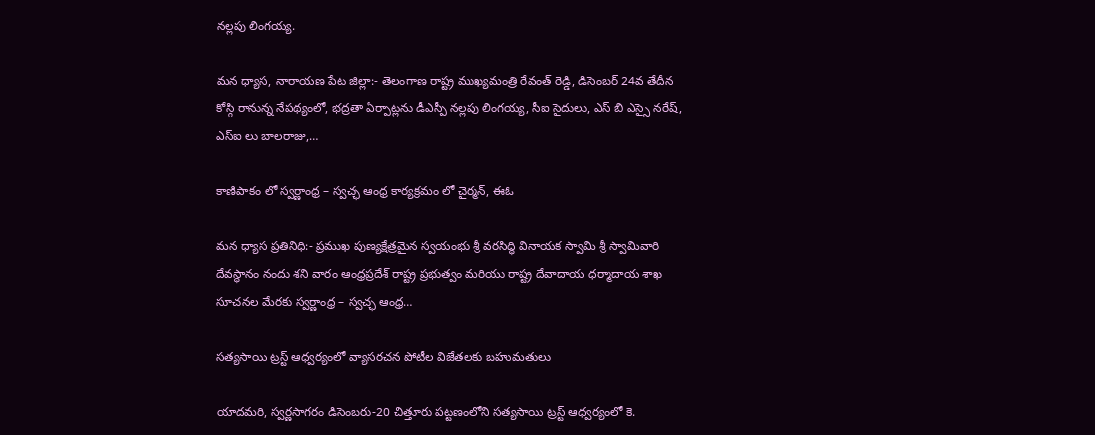నల్లపు లింగయ్య.

మన ధ్యాస, నారాయణ పేట జిల్లా:- తెలంగాణ రాష్ట్ర ముఖ్యమంత్రి రేవంత్ రెడ్డి, డిసెంబర్ 24వ తేదీన కోస్గి రానున్న నేపథ్యంలో, భద్రతా ఏర్పాట్లను డీఎస్పీ నల్లపు లింగయ్య, సీఐ సైదులు, ఎస్ బి ఎస్సై నరేష్, ఎస్ఐ లు బాలరాజు,…

కాణిపాకం లో స్వర్ణాంధ్ర – స్వచ్ఛ ఆంధ్ర కార్యక్రమం లో చైర్మన్, ఈఓ

మన ధ్యాస ప్రతినిధి:- ప్రముఖ పుణ్యక్షేత్రమైన స్వయంభు శ్రీ వరసిద్ధి వినాయక స్వామి శ్రీ స్వామివారి దేవస్థానం నందు శని వారం ఆంధ్రప్రదేశ్ రాష్ట్ర ప్రభుత్వం మరియు రాష్ట్ర దేవాదాయ ధర్మాదాయ శాఖ సూచనల మేరకు స్వర్ణాంధ్ర – స్వచ్ఛ ఆంధ్ర…

సత్యసాయి ట్రస్ట్ ఆధ్వర్యంలో వ్యాసరచన పోటీల విజేతలకు బహుమతులు

యాదమరి, స్వర్ణసాగరం డిసెంబరు-20 చిత్తూరు పట్టణంలోని సత్యసాయి ట్రస్ట్ ఆధ్వర్యంలో కె.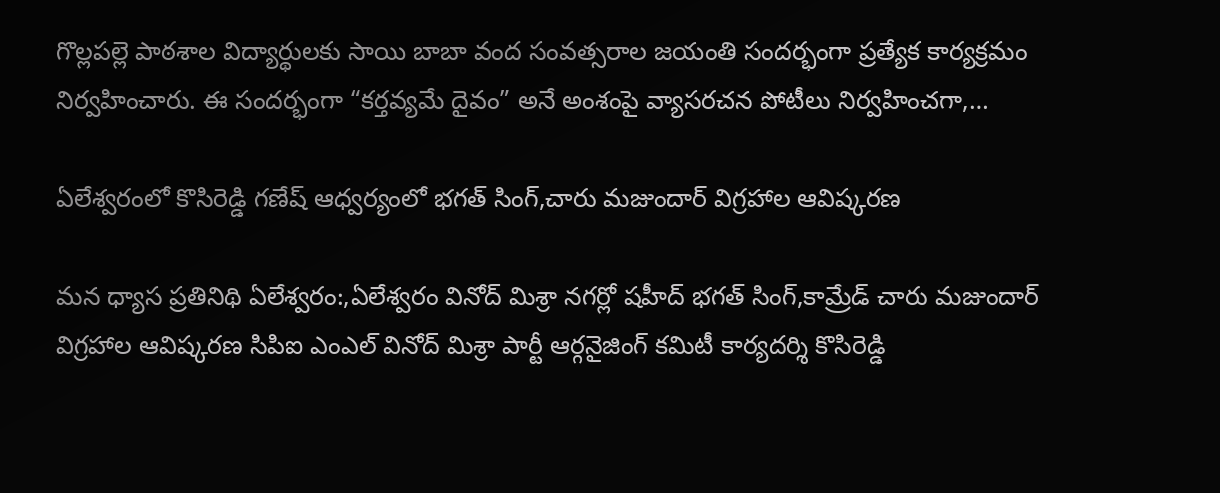గొల్లపల్లె పాఠశాల విద్యార్థులకు సాయి బాబా వంద సంవత్సరాల జయంతి సందర్భంగా ప్రత్యేక కార్యక్రమం నిర్వహించారు. ఈ సందర్భంగా “కర్తవ్యమే దైవం” అనే అంశంపై వ్యాసరచన పోటీలు నిర్వహించగా,…

ఏలేశ్వరంలో కొసిరెడ్డి గణేష్ ఆధ్వర్యంలో భగత్ సింగ్,చారు మజుందార్ విగ్రహాల ఆవిష్కరణ

మన ధ్యాస ప్రతినిథి ఏలేశ్వరం:,ఏలేశ్వరం వినోద్ మిశ్రా నగర్లో షహీద్ భగత్ సింగ్,కామ్రేడ్ చారు మజుందార్ విగ్రహాల ఆవిష్కరణ సిపిఐ ఎంఎల్ వినోద్ మిశ్రా పార్టీ ఆర్గనైజింగ్ కమిటీ కార్యదర్శి కొసిరెడ్డి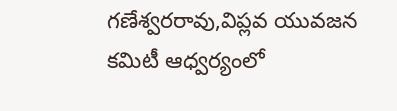గణేశ్వరరావు,విప్లవ యువజన కమిటీ ఆధ్వర్యంలో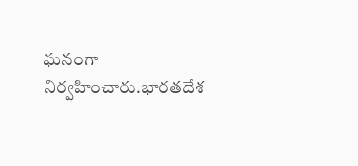ఘనంగా నిర్వహించారు.భారతదేశ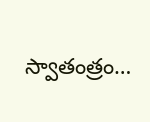స్వాతంత్రం…